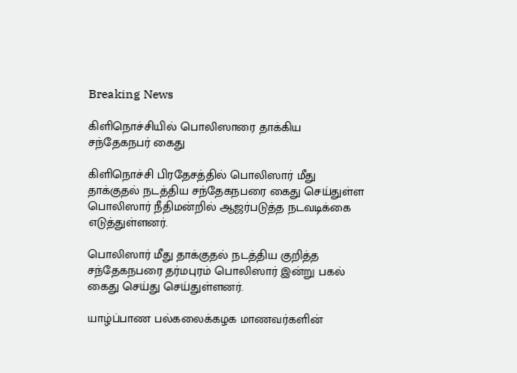Breaking News

கிளிநொச்சியில் பொலிஸாரை தாக்கிய சந்தேகநபர் கைது

கிளிநொச்சி பிரதேசத்தில் பொலிஸார் மீது தாக்குதல் நடத்திய சந்தேகநபரை கைது செய்துள்ள பொலிஸார் நீதிமன்றில் ஆஜர்படுத்த நடவடிக்கை எடுத்துள்ளனர்.

பொலிஸார் மீது தாக்குதல் நடத்திய குறித்த சந்தேகநபரை தர்மபுரம் பொலிஸார் இன்று பகல் கைது செய்து செய்துள்ளனர்.

யாழ்ப்பாண பல்கலைக்கழக மாணவர்களின்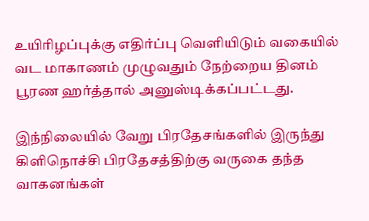உயிரிழப்புக்கு எதிர்ப்பு வெளியிடும் வகையில் வட மாகாணம் முழுவதும் நேற்றைய தினம் பூரண ஹர்த்தால் அனுஸ்டிக்கப்பட்டது.

இந்நிலையில் வேறு பிரதேசங்களில் இருந்து கிளிநொச்சி பிரதேசத்திற்கு வருகை தந்த வாகனங்கள்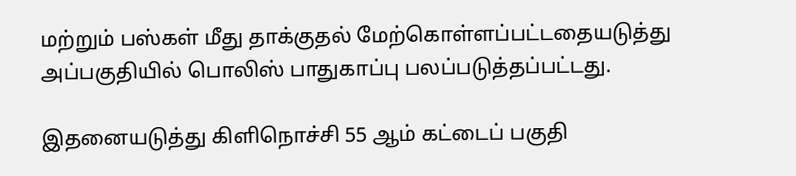மற்றும் பஸ்கள் மீது தாக்குதல் மேற்கொள்ளப்பட்டதையடுத்து அப்பகுதியில் பொலிஸ் பாதுகாப்பு பலப்படுத்தப்பட்டது.

இதனையடுத்து கிளிநொச்சி 55 ஆம் கட்டைப் பகுதி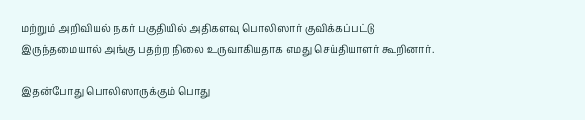மற்றும் அறிவியல் நகர் பகுதியில் அதிகளவு பொலிஸார் குவிக்கப்பட்டு இருந்தமையால் அங்கு பதற்ற நிலை உருவாகியதாக எமது செய்தியாளர் கூறினார்.

இதன்போது பொலிஸாருக்கும் பொது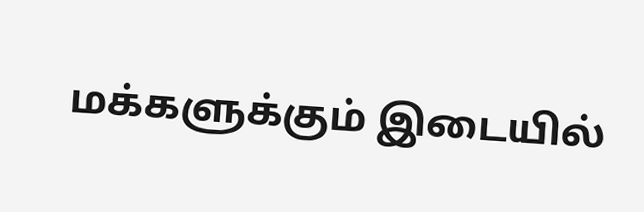மக்களுக்கும் இடையில்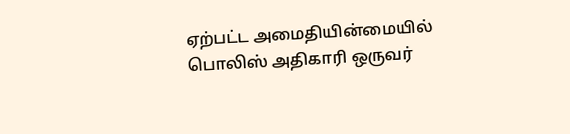ஏற்பட்ட அமைதியின்மையில் பொலிஸ் அதிகாரி ஒருவர்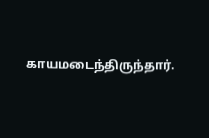காயமடைந்திருந்தார்.